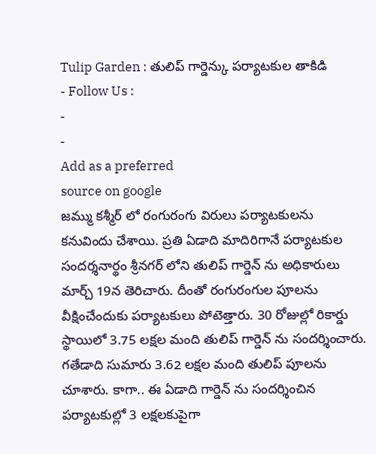Tulip Garden : తులిప్ గార్డెన్కు పర్యాటకుల తాకిడి
- Follow Us :
-
-
Add as a preferred
source on google
జమ్ము కశ్మీర్ లో రంగురంగు విరులు పర్యాటకులను కనువిందు చేశాయి. ప్రతి ఏడాది మాదిరిగానే పర్యాటకుల సందర్శనార్థం శ్రీనగర్ లోని తులిప్ గార్డెన్ ను అధికారులు మార్చ్ 19న తెరిచారు. దీంతో రంగురంగుల పూలను వీక్షించేందుకు పర్యాటకులు పోటెత్తారు. 30 రోజుల్లో రికార్డు స్థాయిలో 3.75 లక్షల మంది తులిప్ గార్డెన్ ను సందర్శించారు. గతేడాది సుమారు 3.62 లక్షల మంది తులిప్ పూలను చూశారు. కాగా.. ఈ ఏడాది గార్డెన్ ను సందర్శించిన పర్యాటకుల్లో 3 లక్షలకుపైగా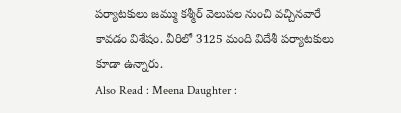పర్యాటకులు జమ్ము కశ్మీర్ వెలుపల నుంచి వచ్చినవారే కావడం విశేషం. వీరిలో 3125 మంది విదేశీ పర్యాటకులు కూడా ఉన్నారు.
Also Read : Meena Daughter :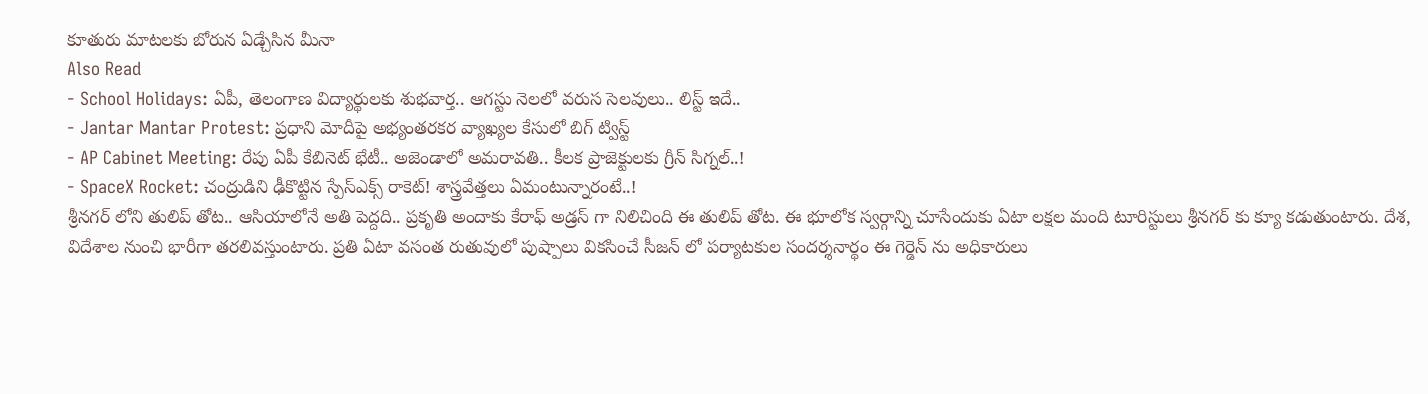కూతురు మాటలకు బోరున ఏడ్చేసిన మీనా
Also Read
- School Holidays: ఏపీ, తెలంగాణ విద్యార్థులకు శుభవార్త.. ఆగస్టు నెలలో వరుస సెలవులు.. లిస్ట్ ఇదే..
- Jantar Mantar Protest: ప్రధాని మోదీపై అభ్యంతరకర వ్యాఖ్యల కేసులో బిగ్ ట్విస్ట్
- AP Cabinet Meeting: రేపు ఏపీ కేబినెట్ భేటీ.. అజెండాలో అమరావతి.. కీలక ప్రాజెక్టులకు గ్రీన్ సిగ్నల్..!
- SpaceX Rocket: చంద్రుడిని ఢీకొట్టిన స్పేస్ఎక్స్ రాకెట్! శాస్త్రవేత్తలు ఏమంటున్నారంటే..!
శ్రీనగర్ లోని తులిప్ తోట.. ఆసియాలోనే అతి పెద్దది.. ప్రకృతి అందాకు కేరాఫ్ అడ్రస్ గా నిలిచింది ఈ తులిప్ తోట. ఈ భూలోక స్వర్గాన్ని చూసేందుకు ఏటా లక్షల మంది టూరిస్టులు శ్రీనగర్ కు క్యూ కడుతుంటారు. దేశ, విదేశాల నుంచి భారీగా తరలివస్తుంటారు. ప్రతి ఏటా వసంత రుతువులో పుష్పాలు వికసించే సీజన్ లో పర్యాటకుల సందర్శనార్థం ఈ గెర్డెన్ ను అధికారులు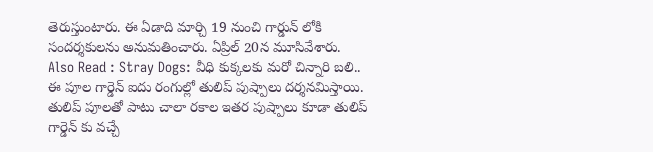తెరుస్తుంటారు. ఈ ఏడాది మార్చి 19 నుంచి గార్డున్ లోకి సందర్శకులను అనుమతించారు. ఏప్రిల్ 20న మూసివేశారు.
Also Read : Stray Dogs: వీధి కుక్కలకు మరో చిన్నారి బలి..
ఈ పూల గార్డెన్ ఐదు రంగుల్లో తులిప్ పుష్పాలు దర్శనమిస్తాయి. తులిప్ పూలతో పాటు చాలా రకాల ఇతర పుష్పాలు కూడా తులిప్ గార్డెన్ కు వచ్చే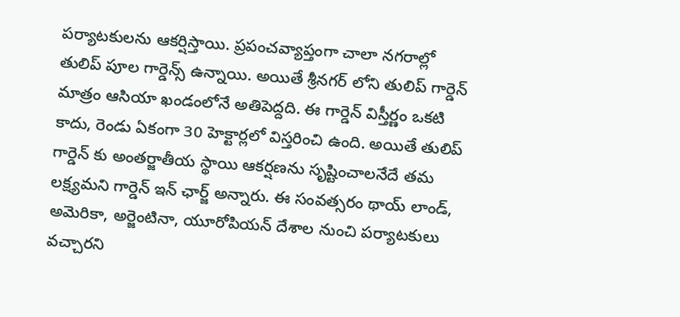పర్యాటకులను ఆకర్షిస్తాయి. ప్రపంచవ్యాప్తంగా చాలా నగరాల్లో తులిప్ పూల గార్డెన్స్ ఉన్నాయి. అయితే శ్రీనగర్ లోని తులిప్ గార్డెన్ మాత్రం ఆసియా ఖండంలోనే అతిపెద్దది. ఈ గార్డెన్ విస్తీర్ణం ఒకటి కాదు, రెండు ఏకంగా 30 హెక్టార్లలో విస్తరించి ఉంది. అయితే తులిప్ గార్డెన్ కు అంతర్జాతీయ స్థాయి ఆకర్షణను సృష్టించాలనేదే తమ లక్ష్యమని గార్డెన్ ఇన్ ఛార్జ్ అన్నారు. ఈ సంవత్సరం థాయ్ లాండ్, అమెరికా, అర్జెంటినా, యూరోపియన్ దేశాల నుంచి పర్యాటకులు వచ్చారని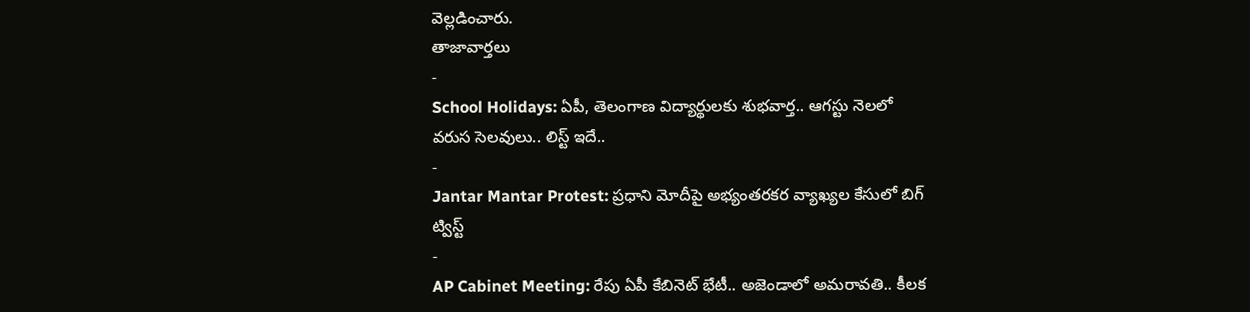వెల్లడించారు.
తాజావార్తలు
-
School Holidays: ఏపీ, తెలంగాణ విద్యార్థులకు శుభవార్త.. ఆగస్టు నెలలో వరుస సెలవులు.. లిస్ట్ ఇదే..
-
Jantar Mantar Protest: ప్రధాని మోదీపై అభ్యంతరకర వ్యాఖ్యల కేసులో బిగ్ ట్విస్ట్
-
AP Cabinet Meeting: రేపు ఏపీ కేబినెట్ భేటీ.. అజెండాలో అమరావతి.. కీలక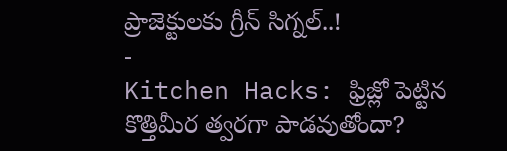ప్రాజెక్టులకు గ్రీన్ సిగ్నల్..!
-
Kitchen Hacks: ఫ్రిజ్లో పెట్టిన కొత్తిమీర త్వరగా పాడవుతోందా?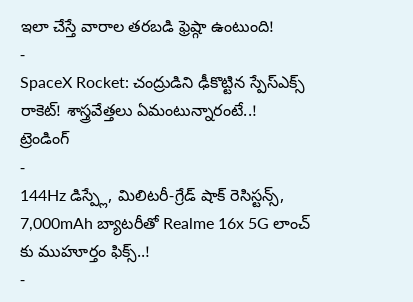ఇలా చేస్తే వారాల తరబడి ఫ్రెష్గా ఉంటుంది!
-
SpaceX Rocket: చంద్రుడిని ఢీకొట్టిన స్పేస్ఎక్స్ రాకెట్! శాస్త్రవేత్తలు ఏమంటున్నారంటే..!
ట్రెండింగ్
-
144Hz డిస్ప్లే, మిలిటరీ-గ్రేడ్ షాక్ రెసిస్టన్స్, 7,000mAh బ్యాటరీతో Realme 16x 5G లాంచ్ కు ముహూర్తం ఫిక్స్..!
-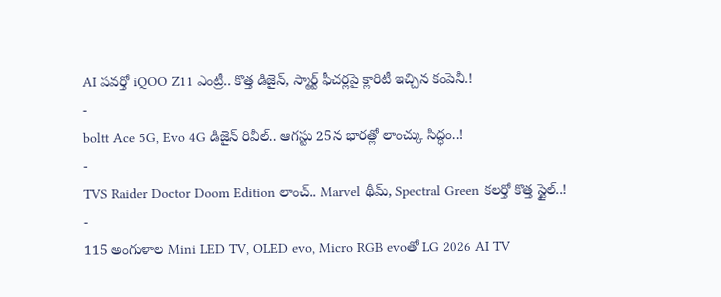AI పవర్తో iQOO Z11 ఎంట్రీ.. కొత్త డిజైన్, స్మార్ట్ ఫీచర్లపై క్లారిటీ ఇచ్చిన కంపెనీ.!
-
boltt Ace 5G, Evo 4G డిజైన్ రివీల్.. ఆగస్టు 25న భారత్లో లాంచ్కు సిద్ధం..!
-
TVS Raider Doctor Doom Edition లాంచ్.. Marvel థీమ్, Spectral Green కలర్తో కొత్త స్టైల్..!
-
115 అంగుళాల Mini LED TV, OLED evo, Micro RGB evoతో LG 2026 AI TV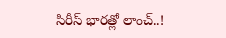సిరీస్ భారత్లో లాంచ్..!